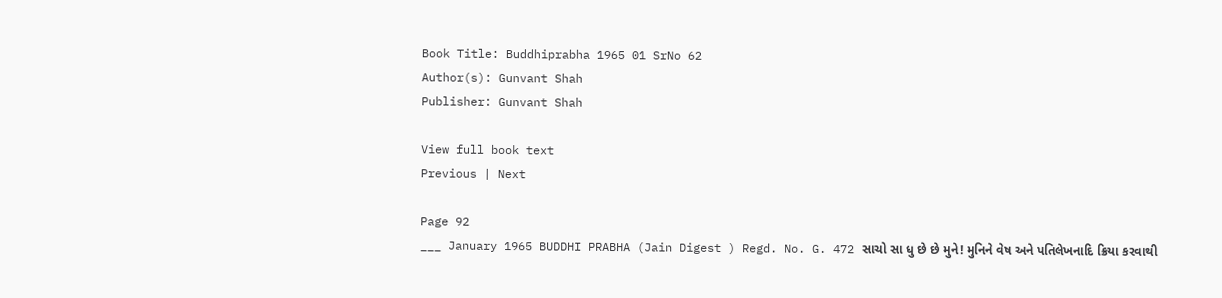Book Title: Buddhiprabha 1965 01 SrNo 62
Author(s): Gunvant Shah
Publisher: Gunvant Shah

View full book text
Previous | Next

Page 92
___ January 1965 BUDDHI PRABHA (Jain Digest ) Regd. No. G. 472 સાચો સા ધુ છે છે મુને! મુનિને વેષ અને પતિલેખનાદિ ક્રિયા કરવાથી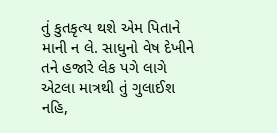તું કુતકૃત્ય થશે એમ પિતાને માની ન લે. સાધુનો વેષ દેખીને તને હજારે લેક પગે લાગે એટલા માત્રથી તું ગુલાઈશ નહિ,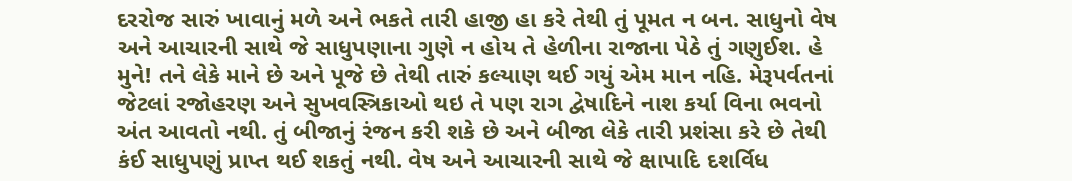દરરોજ સારું ખાવાનું મળે અને ભકતે તારી હાજી હા કરે તેથી તું પૂમત ન બન. સાધુનો વેષ અને આચારની સાથે જે સાધુપણાના ગુણે ન હોય તે હેળીના રાજાના પેઠે તું ગણુઈશ. હે મુને! તને લેકે માને છે અને પૂજે છે તેથી તારું કલ્યાણ થઈ ગયું એમ માન નહિ. મેરૂપર્વતનાં જેટલાં રજોહરણ અને સુખવસ્ત્રિકાઓ થઇ તે પણ રાગ દ્વેષાદિને નાશ કર્યા વિના ભવનો અંત આવતો નથી. તું બીજાનું રંજન કરી શકે છે અને બીજા લેકે તારી પ્રશંસા કરે છે તેથી કંઈ સાધુપણું પ્રાપ્ત થઈ શકતું નથી. વેષ અને આચારની સાથે જે ક્ષાપાદિ દશર્વિધ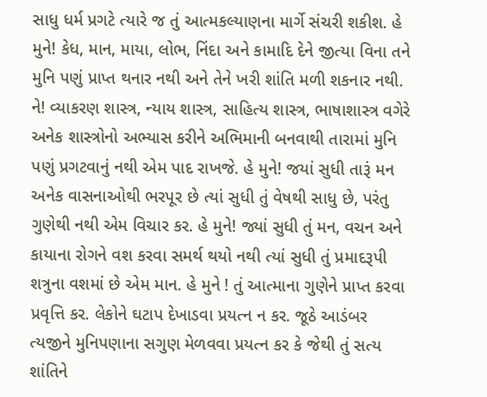સાધુ ધર્મ પ્રગટે ત્યારે જ તું આત્મકલ્યાણના માર્ગે સંચરી શકીશ. હે મુને! કેધ, માન, માયા, લોભ, નિંદા અને કામાદિ દેને જીત્યા વિના તને મુનિ પણું પ્રાપ્ત થનાર નથી અને તેને ખરી શાંતિ મળી શકનાર નથી. ને! વ્યાકરણ શાસ્ત્ર, ન્યાય શાસ્ત્ર, સાહિત્ય શાસ્ત્ર, ભાષાશાસ્ત્ર વગેરે અનેક શાસ્ત્રોનો અભ્યાસ કરીને અભિમાની બનવાથી તારામાં મુનિ પણું પ્રગટવાનું નથી એમ પાદ રાખજે. હે મુને! જયાં સુધી તારૂં મન અનેક વાસનાઓથી ભરપૂર છે ત્યાં સુધી તું વેષથી સાધુ છે, પરંતુ ગુણેથી નથી એમ વિચાર કર. હે મુને! જ્યાં સુધી તું મન, વચન અને કાયાના રોગને વશ કરવા સમર્થ થયો નથી ત્યાં સુધી તું પ્રમાદરૂપી શત્રુના વશમાં છે એમ માન. હે મુને ! તું આત્માના ગુણેને પ્રાપ્ત કરવા પ્રવૃત્તિ કર. લેકોને ઘટાપ દેખાડવા પ્રયત્ન ન કર. જૂઠે આડંબર ત્યજીને મુનિપણાના સગુણ મેળવવા પ્રયત્ન કર કે જેથી તું સત્ય શાંતિને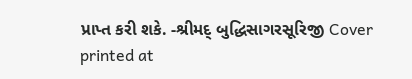પ્રાપ્ત કરી શકે. -શ્રીમદ્ બુદ્ધિસાગરસૂરિજી Cover printed at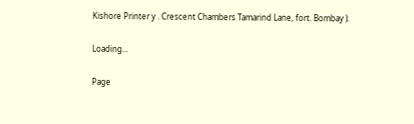Kishore Printer y . Crescent Chambers Tamarind Lane, fort. Bombay ).

Loading...

Page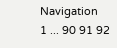Navigation
1 ... 90 91 92